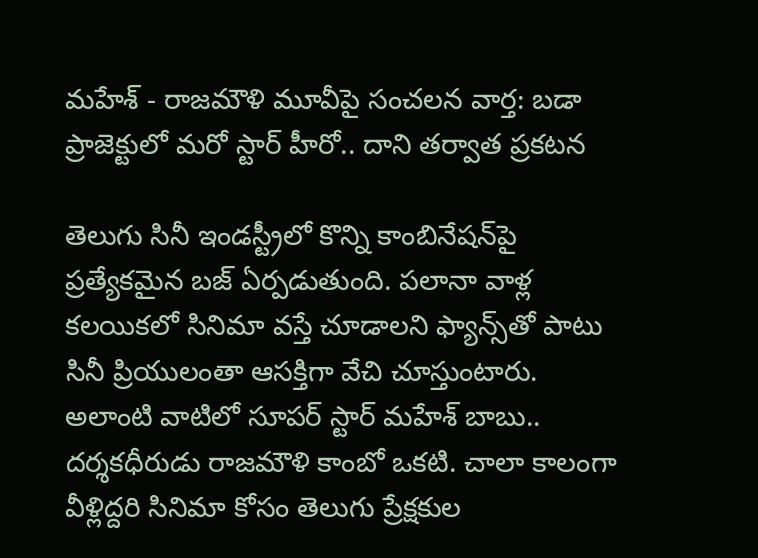మహేశ్ - రాజమౌళి మూవీపై సంచలన వార్త: బడా ప్రాజెక్టులో మరో స్టార్ హీరో.. దాని తర్వాత ప్రకటన

తెలుగు సినీ ఇండస్ట్రీలో కొన్ని కాంబినేషన్‌పై ప్రత్యేకమైన బజ్ ఏర్పడుతుంది. పలానా వాళ్ల కలయికలో సినిమా వస్తే చూడాలని ఫ్యాన్స్‌తో పాటు సినీ ప్రియులంతా ఆసక్తిగా వేచి చూస్తుంటారు. అలాంటి వాటిలో సూపర్ స్టార్ మహేశ్ బాబు.. దర్శకధీరుడు రాజమౌళి కాంబో ఒకటి. చాలా కాలంగా వీళ్లిద్దరి సినిమా కోసం తెలుగు ప్రేక్షకుల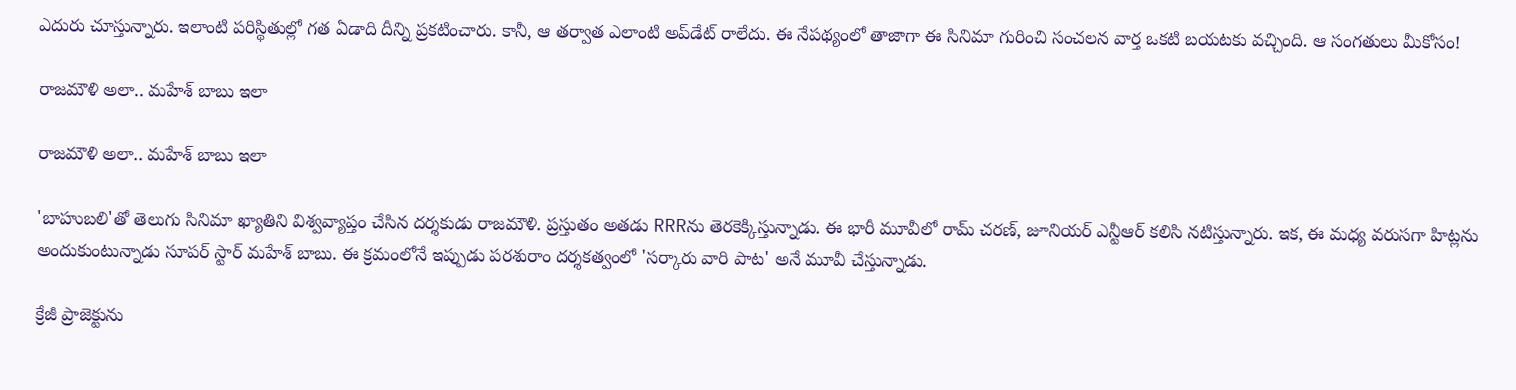ఎదురు చూస్తున్నారు. ఇలాంటి పరిస్థితుల్లో గత ఏడాది దీన్ని ప్రకటించారు. కానీ, ఆ తర్వాత ఎలాంటి అప్‌డేట్ రాలేదు. ఈ నేపథ్యంలో తాజాగా ఈ సినిమా గురించి సంచలన వార్త ఒకటి బయటకు వచ్చింది. ఆ సంగతులు మీకోసం!

రాజమౌళి అలా.. మహేశ్ బాబు ఇలా

రాజమౌళి అలా.. మహేశ్ బాబు ఇలా

'బాహుబలి'తో తెలుగు సినిమా ఖ్యాతిని విశ్వవ్యాప్తం చేసిన దర్శకుడు రాజమౌళి. ప్రస్తుతం అతడు RRRను తెరకెక్కిస్తున్నాడు. ఈ భారీ మూవీలో రామ్ చరణ్, జూనియర్ ఎన్టీఆర్ కలిసి నటిస్తున్నారు. ఇక, ఈ మధ్య వరుసగా హిట్లను అందుకుంటున్నాడు సూపర్ స్టార్ మహేశ్ బాబు. ఈ క్రమంలోనే ఇప్పుడు పరశురాం దర్శకత్వంలో 'సర్కారు వారి పాట' అనే మూవీ చేస్తున్నాడు.

క్రేజీ ప్రాజెక్టును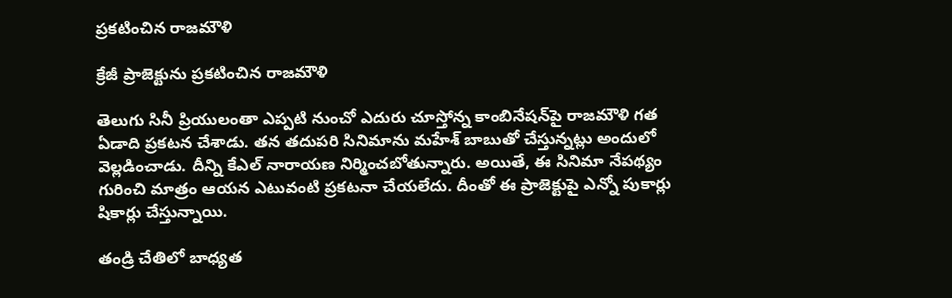ప్రకటించిన రాజమౌళి

క్రేజీ ప్రాజెక్టును ప్రకటించిన రాజమౌళి

తెలుగు సినీ ప్రియులంతా ఎప్పటి నుంచో ఎదురు చూస్తోన్న కాంబినేషన్‌పై రాజమౌళి గత ఏడాది ప్రకటన చేశాడు. తన తదుపరి సినిమాను మహేశ్ బాబుతో చేస్తున్నట్లు అందులో వెల్లడించాడు. దీన్ని కేఎల్ నారాయణ నిర్మించబోతున్నారు. అయితే, ఈ సినిమా నేపథ్యం గురించి మాత్రం ఆయన ఎటువంటి ప్రకటనా చేయలేదు. దీంతో ఈ ప్రాజెక్టుపై ఎన్నో పుకార్లు షికార్లు చేస్తున్నాయి.

తండ్రి చేతిలో బాధ్యత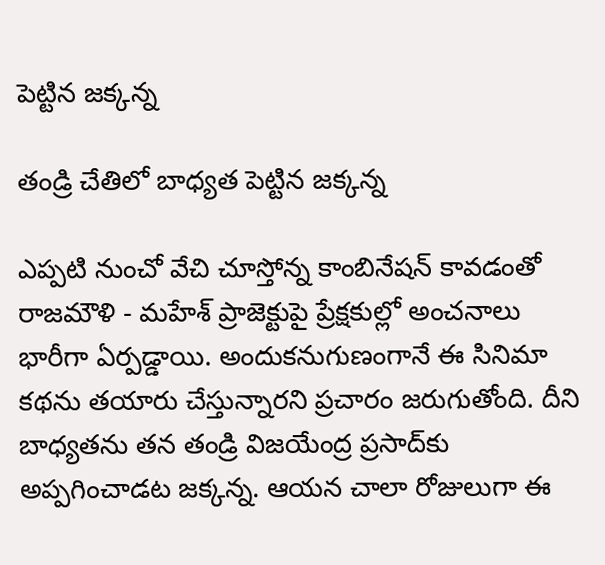పెట్టిన జక్కన్న

తండ్రి చేతిలో బాధ్యత పెట్టిన జక్కన్న

ఎప్పటి నుంచో వేచి చూస్తోన్న కాంబినేషన్ కావడంతో రాజమౌళి - మహేశ్ ప్రాజెక్టుపై ప్రేక్షకుల్లో అంచనాలు భారీగా ఏర్పడ్డాయి. అందుకనుగుణంగానే ఈ సినిమా కథను తయారు చేస్తున్నారని ప్రచారం జరుగుతోంది. దీని బాధ్యతను తన తండ్రి విజయేంద్ర ప్రసాద్‌కు అప్పగించాడట జక్కన్న. ఆయన చాలా రోజులుగా ఈ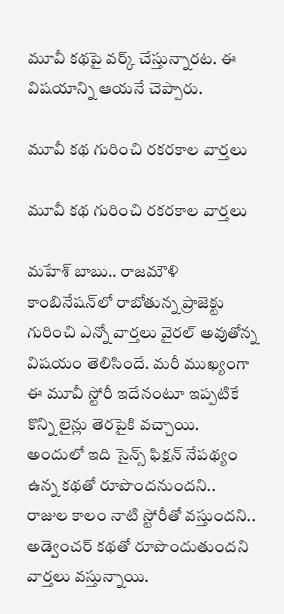మూవీ కథపై వర్క్ చేస్తున్నారట. ఈ విషయాన్ని ఆయనే చెప్పారు.

మూవీ కథ గురించి రకరకాల వార్తలు

మూవీ కథ గురించి రకరకాల వార్తలు

మహేశ్ బాబు.. రాజమౌళి కాంబినేషన్‌లో రాబోతున్న ప్రాజెక్టు గురించి ఎన్నో వార్తలు వైరల్ అవుతోన్న విషయం తెలిసిందే. మరీ ముఖ్యంగా ఈ మూవీ స్టోరీ ఇదేనంటూ ఇప్పటికే కొన్ని లైన్లు తెరపైకి వచ్చాయి. అందులో ఇది సైన్స్ ఫిక్షన్ నేపథ్యం ఉన్న కథతో రూపొందనుందని.. రాజుల కాలం నాటి స్టోరీతో వస్తుందని.. అడ్వెంచర్ కథతో రూపొందుతుందని వార్తలు వస్తున్నాయి.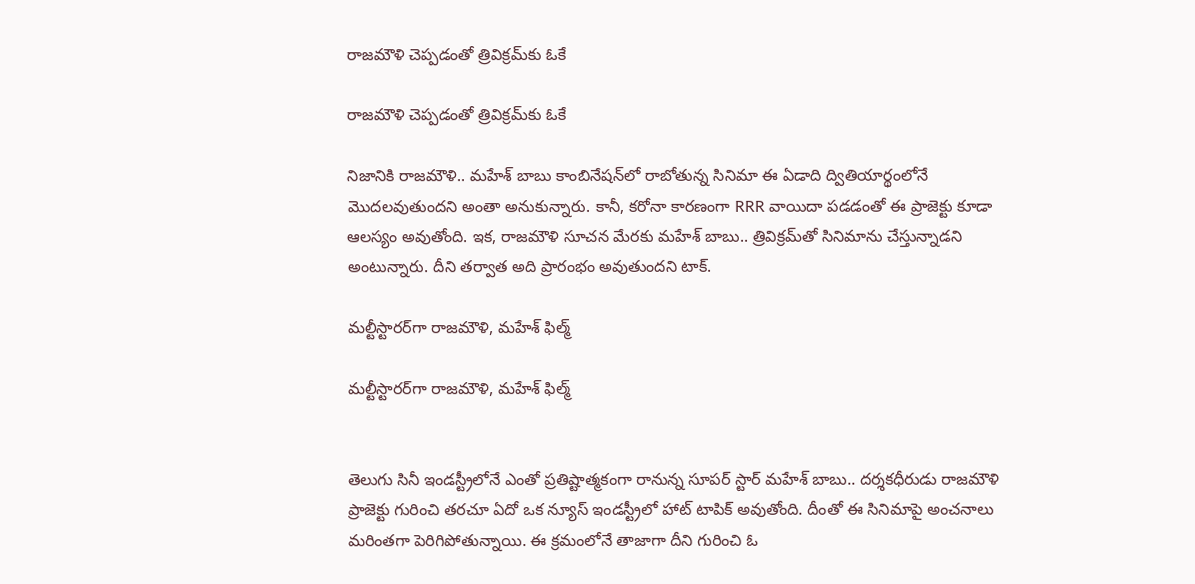రాజమౌళి చెప్పడంతో త్రివిక్రమ్‌కు ఓకే

రాజమౌళి చెప్పడంతో త్రివిక్రమ్‌కు ఓకే

నిజానికి రాజమౌళి.. మహేశ్ బాబు కాంబినేషన్‌లో రాబోతున్న సినిమా ఈ ఏడాది ద్వితియార్థంలోనే మొదలవుతుందని అంతా అనుకున్నారు. కానీ, కరోనా కారణంగా RRR వాయిదా పడడంతో ఈ ప్రాజెక్టు కూడా ఆలస్యం అవుతోంది. ఇక, రాజమౌళి సూచన మేరకు మహేశ్ బాబు.. త్రివిక్రమ్‌తో సినిమాను చేస్తున్నాడని అంటున్నారు. దీని తర్వాత అది ప్రారంభం అవుతుందని టాక్.

మల్టీస్టారర్‌గా రాజమౌళి, మహేశ్ ఫిల్మ్

మల్టీస్టారర్‌గా రాజమౌళి, మహేశ్ ఫిల్మ్


తెలుగు సినీ ఇండస్ట్రీలోనే ఎంతో ప్రతిష్టాత్మకంగా రానున్న సూపర్ స్టార్ మహేశ్ బాబు.. దర్శకధీరుడు రాజమౌళి ప్రాజెక్టు గురించి తరచూ ఏదో ఒక న్యూస్ ఇండస్ట్రీలో హాట్ టాపిక్ అవుతోంది. దీంతో ఈ సినిమాపై అంచనాలు మరింతగా పెరిగిపోతున్నాయి. ఈ క్రమంలోనే తాజాగా దీని గురించి ఓ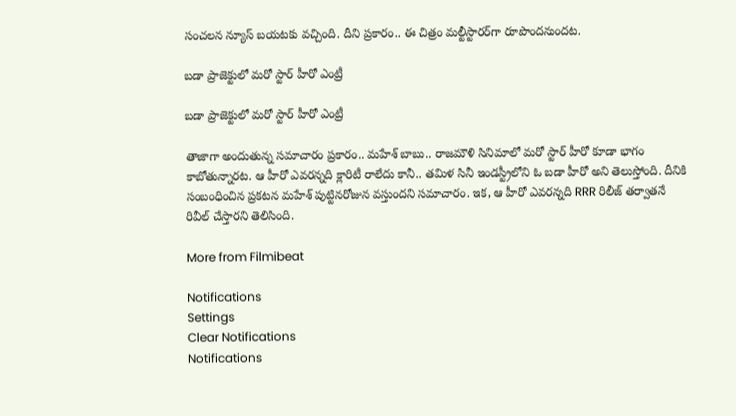సంచలన న్యూస్ బయటకు వచ్చింది. దీని ప్రకారం.. ఈ చిత్రం మల్టీస్టారర్‌గా రూపొందనుందట.

బడా ప్రాజెక్టులో మరో స్టార్ హీరో ఎంట్రీ

బడా ప్రాజెక్టులో మరో స్టార్ హీరో ఎంట్రీ

తాజాగా అందుతున్న సమాచారం ప్రకారం.. మహేశ్ బాబు.. రాజమౌళి సినిమాలో మరో స్టార్ హీరో కూడా భాగం కాబోతున్నారట. ఆ హీరో ఎవరన్నది క్లారిటీ రాలేదు కానీ.. తమిళ సినీ ఇండస్ట్రీలోని ఓ బడా హీరో అని తెలుస్తోంది. దీనికి సంబంధించిన ప్రకటన మహేశ్ పుట్టినరోజున వస్తుందని సమాచారం. ఇక, ఆ హీరో ఎవరన్నది RRR రిలీజ్ తర్వాతనే రివీల్ చేస్తారని తెలిసింది.

More from Filmibeat

Notifications
Settings
Clear Notifications
Notifications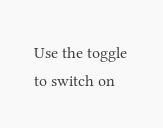Use the toggle to switch on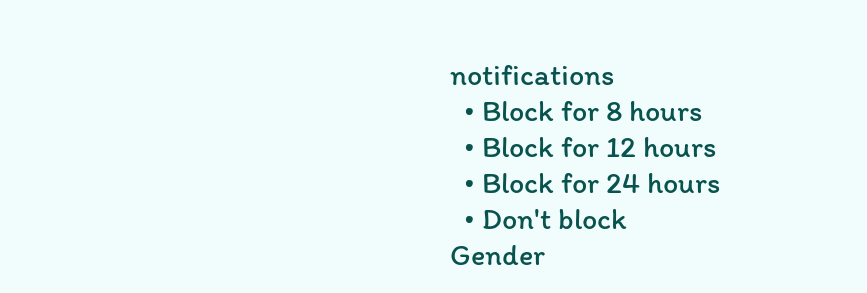notifications
  • Block for 8 hours
  • Block for 12 hours
  • Block for 24 hours
  • Don't block
Gender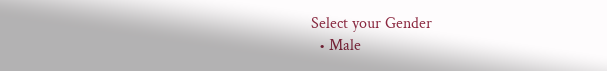Select your Gender
  • Male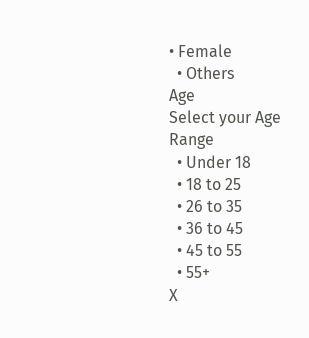• Female
  • Others
Age
Select your Age Range
  • Under 18
  • 18 to 25
  • 26 to 35
  • 36 to 45
  • 45 to 55
  • 55+
X